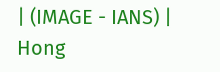| (IMAGE - IANS) |
Hong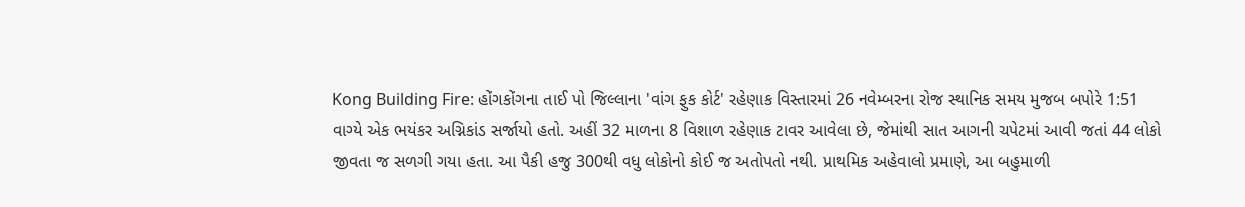Kong Building Fire: હોંગકોંગના તાઈ પો જિલ્લાના 'વાંગ ફુક કોર્ટ' રહેણાક વિસ્તારમાં 26 નવેમ્બરના રોજ સ્થાનિક સમય મુજબ બપોરે 1:51 વાગ્યે એક ભયંકર અગ્નિકાંડ સર્જાયો હતો. અહીં 32 માળના 8 વિશાળ રહેણાક ટાવર આવેલા છે, જેમાંથી સાત આગની ચપેટમાં આવી જતાં 44 લોકો જીવતા જ સળગી ગયા હતા. આ પૈકી હજુ 300થી વધુ લોકોનો કોઈ જ અતોપતો નથી. પ્રાથમિક અહેવાલો પ્રમાણે, આ બહુમાળી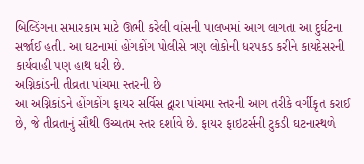બિલ્ડિંગના સમારકામ માટે ઊભી કરેલી વાંસની પાલખમાં આગ લાગતા આ દુર્ઘટના સર્જાઈ હતી. આ ઘટનામાં હોંગકોંગ પોલીસે ત્રણ લોકોની ધરપકડ કરીને કાયદેસરની કાર્યવાહી પણ હાથ ધરી છે.
અગ્નિકાંડની તીવ્રતા પાંચમા સ્તરની છે
આ અગ્નિકાંડને હોંગકોંગ ફાયર સર્વિસ દ્વારા પાંચમા સ્તરની આગ તરીકે વર્ગીકૃત કરાઈ છે, જે તીવ્રતાનું સૌથી ઉચ્ચતમ સ્તર દર્શાવે છે. ફાયર ફાઇટર્સની ટુકડી ઘટનાસ્થળે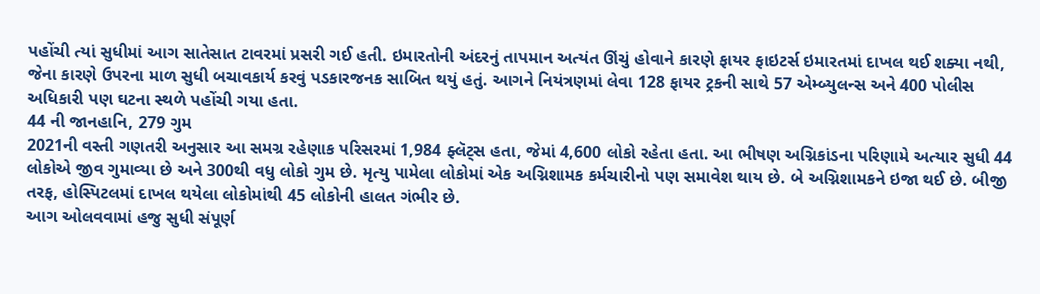પહોંચી ત્યાં સુધીમાં આગ સાતેસાત ટાવરમાં પ્રસરી ગઈ હતી. ઇમારતોની અંદરનું તાપમાન અત્યંત ઊંચું હોવાને કારણે ફાયર ફાઇટર્સ ઇમારતમાં દાખલ થઈ શક્યા નથી, જેના કારણે ઉપરના માળ સુધી બચાવકાર્ય કરવું પડકારજનક સાબિત થયું હતું. આગને નિયંત્રણમાં લેવા 128 ફાયર ટ્રકની સાથે 57 એમ્બ્યુલન્સ અને 400 પોલીસ અધિકારી પણ ઘટના સ્થળે પહોંચી ગયા હતા.
44 ની જાનહાનિ, 279 ગુમ
2021ની વસ્તી ગણતરી અનુસાર આ સમગ્ર રહેણાક પરિસરમાં 1,984 ફ્લૅટ્સ હતા, જેમાં 4,600 લોકો રહેતા હતા. આ ભીષણ અગ્નિકાંડના પરિણામે અત્યાર સુધી 44 લોકોએ જીવ ગુમાવ્યા છે અને 300થી વધુ લોકો ગુમ છે. મૃત્યુ પામેલા લોકોમાં એક અગ્નિશામક કર્મચારીનો પણ સમાવેશ થાય છે. બે અગ્નિશામકને ઇજા થઈ છે. બીજી તરફ, હોસ્પિટલમાં દાખલ થયેલા લોકોમાંથી 45 લોકોની હાલત ગંભીર છે.
આગ ઓલવવામાં હજુ સુધી સંપૂર્ણ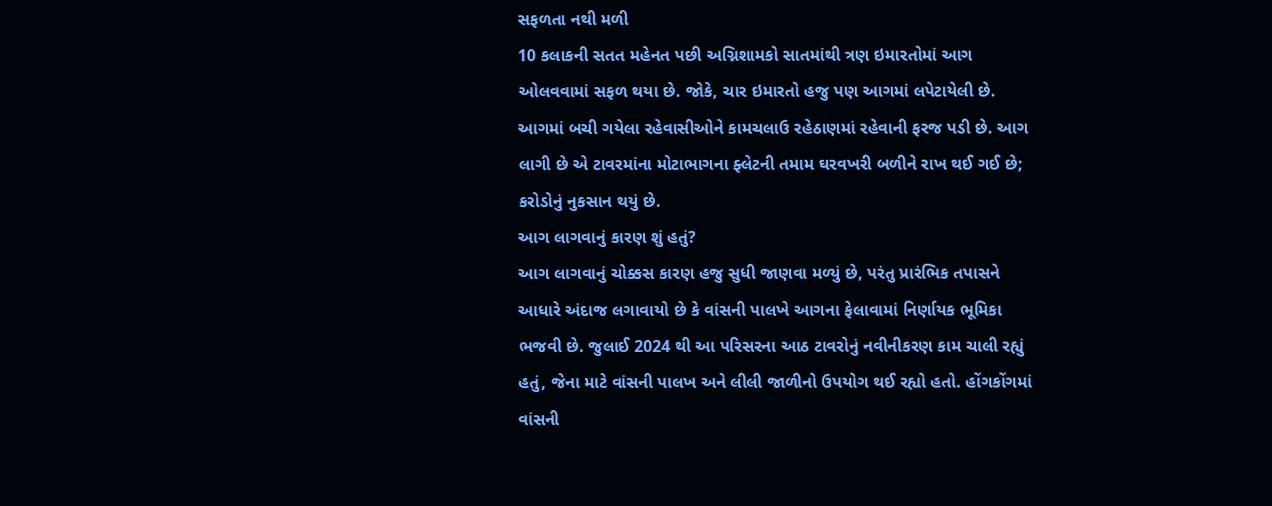સફળતા નથી મળી
10 કલાકની સતત મહેનત પછી અગ્નિશામકો સાતમાંથી ત્રણ ઇમારતોમાં આગ ઓલવવામાં સફળ થયા છે. જોકે, ચાર ઇમારતો હજુ પણ આગમાં લપેટાયેલી છે. આગમાં બચી ગયેલા રહેવાસીઓને કામચલાઉ રહેઠાણમાં રહેવાની ફરજ પડી છે. આગ લાગી છે એ ટાવરમાંના મોટાભાગના ફ્લેટની તમામ ઘરવખરી બળીને રાખ થઈ ગઈ છે; કરોડોનું નુકસાન થયું છે.
આગ લાગવાનું કારણ શું હતું?
આગ લાગવાનું ચોક્કસ કારણ હજુ સુધી જાણવા મળ્યું છે, પરંતુ પ્રારંભિક તપાસને આધારે અંદાજ લગાવાયો છે કે વાંસની પાલખે આગના ફેલાવામાં નિર્ણાયક ભૂમિકા ભજવી છે. જુલાઈ 2024 થી આ પરિસરના આઠ ટાવરોનું નવીનીકરણ કામ ચાલી રહ્યું હતું, જેના માટે વાંસની પાલખ અને લીલી જાળીનો ઉપયોગ થઈ રહ્યો હતો. હોંગકોંગમાં વાંસની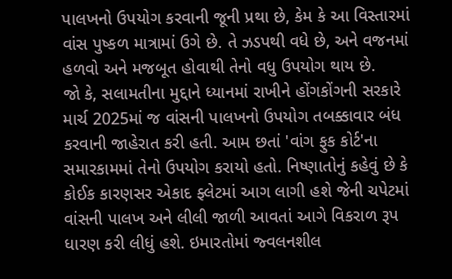પાલખનો ઉપયોગ કરવાની જૂની પ્રથા છે, કેમ કે આ વિસ્તારમાં વાંસ પુષ્કળ માત્રામાં ઉગે છે. તે ઝડપથી વધે છે, અને વજનમાં હળવો અને મજબૂત હોવાથી તેનો વધુ ઉપયોગ થાય છે.
જો કે, સલામતીના મુદ્દાને ધ્યાનમાં રાખીને હોંગકોંગની સરકારે માર્ચ 2025માં જ વાંસની પાલખનો ઉપયોગ તબક્કાવાર બંધ કરવાની જાહેરાત કરી હતી. આમ છતાં 'વાંગ ફુક કોર્ટ'ના સમારકામમાં તેનો ઉપયોગ કરાયો હતો. નિષ્ણાતોનું કહેવું છે કે કોઈક કારણસર એકાદ ફ્લેટમાં આગ લાગી હશે જેની ચપેટમાં વાંસની પાલખ અને લીલી જાળી આવતાં આગે વિકરાળ રૂપ ધારણ કરી લીધું હશે. ઇમારતોમાં જ્વલનશીલ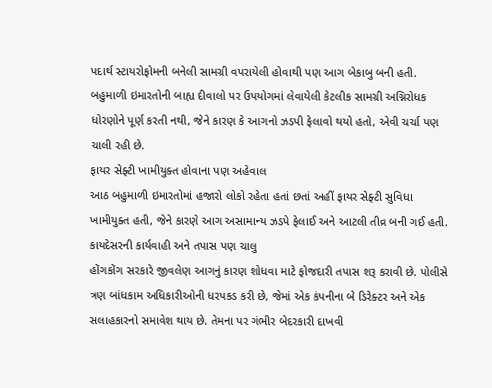પદાર્થ સ્ટાયરોફોમની બનેલી સામગ્રી વપરાયેલી હોવાથી પણ આગ બેકાબુ બની હતી. બહુમાળી ઇમારતોની બાહ્ય દીવાલો પર ઉપયોગમાં લેવાયેલી કેટલીક સામગ્રી અગ્નિરોધક ધોરણોને પૂર્ણ કરતી નથી, જેને કારણ કે આગનો ઝડપી ફેલાવો થયો હતો, એવી ચર્ચા પણ ચાલી રહી છે.
ફાયર સેફ્ટી ખામીયુક્ત હોવાના પણ અહેવાલ
આઠ બહુમાળી ઇમારતોમાં હજારો લોકો રહેતા હતાં છતાં અહીં ફાયર સેફ્ટી સુવિધા ખામીયુક્ત હતી, જેને કારણે આગ અસામાન્ય ઝડપે ફેલાઈ અને આટલી તીવ્ર બની ગઈ હતી.
કાયદેસરની કાર્યવાહી અને તપાસ પણ ચાલુ
હોંગકોંગ સરકારે જીવલેણ આગનું કારણ શોધવા માટે ફોજદારી તપાસ શરૂ કરાવી છે. પોલીસે ત્રણ બાંધકામ અધિકારીઓની ધરપકડ કરી છે, જેમાં એક કંપનીના બે ડિરેક્ટર અને એક સલાહકારનો સમાવેશ થાય છે. તેમના પર ગંભીર બેદરકારી દાખવી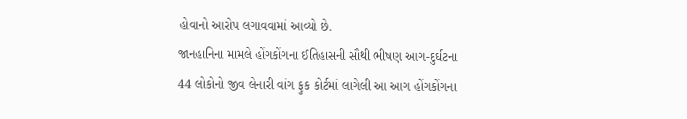હોવાનો આરોપ લગાવવામાં આવ્યો છે.
જાનહાનિના મામલે હોંગકોંગના ઈતિહાસની સૌથી ભીષણ આગ-દુર્ઘટના
44 લોકોનો જીવ લેનારી વાંગ ફુક કોર્ટમાં લાગેલી આ આગ હોંગકોંગના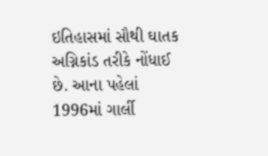ઇતિહાસમાં સૌથી ઘાતક અગ્નિકાંડ તરીકે નોંધાઈ છે. આના પહેલાં 1996માં ગાર્લી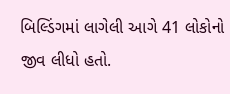બિલ્ડિંગમાં લાગેલી આગે 41 લોકોનો જીવ લીધો હતો.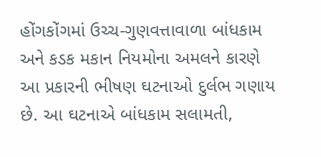હોંગકોંગમાં ઉચ્ચ-ગુણવત્તાવાળા બાંધકામ અને કડક મકાન નિયમોના અમલને કારણે આ પ્રકારની ભીષણ ઘટનાઓ દુર્લભ ગણાય છે. આ ઘટનાએ બાંધકામ સલામતી,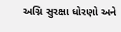અગ્નિ સુરક્ષા ધોરણો અને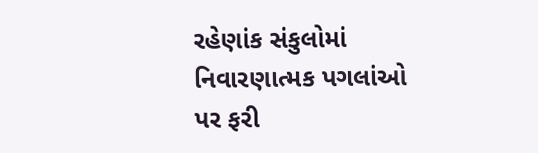રહેણાંક સંકુલોમાં નિવારણાત્મક પગલાંઓ પર ફરી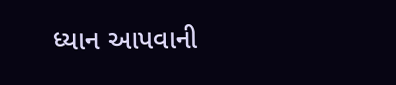ધ્યાન આપવાની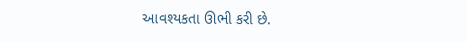આવશ્યકતા ઊભી કરી છે.